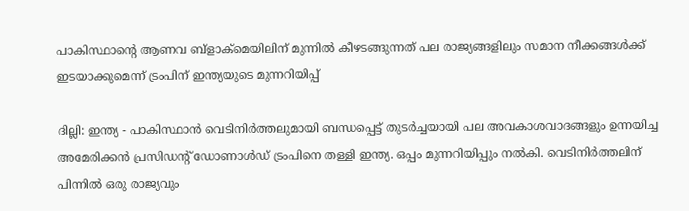പാകിസ്ഥാൻ്റെ ആണവ ബ്ളാക്മെയിലിന് മുന്നിൽ കീഴടങ്ങുന്നത് പല രാജ്യങ്ങളിലും സമാന നീക്കങ്ങൾക്ക് ഇടയാക്കുമെന്ന് ട്രംപിന് ഇന്ത്യയുടെ മുന്നറിയിപ്പ്

ദില്ലി: ഇന്ത്യ - പാകിസ്ഥാൻ വെടിനിർത്തലുമായി ബന്ധപ്പെട്ട് തുടർച്ചയായി പല അവകാശവാദങ്ങളും ഉന്നയിച്ച അമേരിക്കൻ പ്രസിഡൻ്റ് ഡോണാൾഡ് ട്രംപിനെ തള്ളി ഇന്ത്യ. ഒപ്പം മുന്നറിയിപ്പും നൽകി. വെടിനിർത്തലിന് പിന്നിൽ ഒരു രാജ്യവും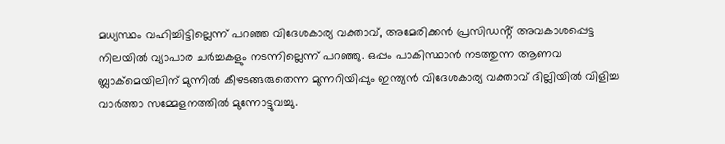മധ്യസ്ഥം വഹിച്ചിട്ടില്ലെന്ന് പറഞ്ഞ വിദേശകാര്യ വക്താവ്, അമേരിക്കൻ പ്രസിഡൻ്റ് അവകാശപ്പെട്ട നിലയിൽ വ്യാപാര ചർച്ചകളും നടന്നില്ലെന്ന് പറഞ്ഞു. ഒപ്പം പാകിസ്ഥാൻ നടത്തുന്ന ആണവ ബ്ലാക്മെയിലിന് മുന്നിൽ കീഴടങ്ങരുതെന്ന മുന്നറിയിപ്പും ഇന്ത്യൻ വിദേശകാര്യ വക്താവ് ദില്ലിയിൽ വിളിച്ച വാർത്താ സമ്മേളനത്തിൽ മുന്നോട്ടുവച്ചു.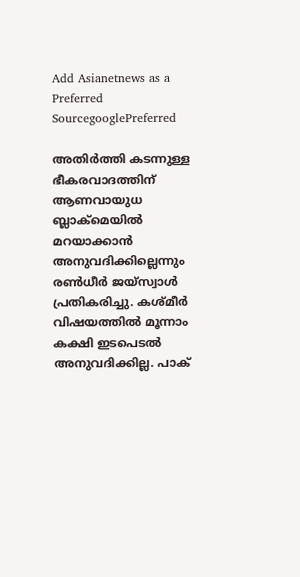Add Asianetnews as a Preferred SourcegooglePreferred

അതിർത്തി കടന്നുള്ള ഭീകരവാദത്തിന് ആണവായുധ ബ്ലാക്മെയിൽ മറയാക്കാൻ അനുവദിക്കില്ലെന്നും രൺധീർ ജയ്സ്വാൾ പ്രതികരിച്ചു. കശ്മീർ വിഷയത്തിൽ മൂന്നാം കക്ഷി ഇടപെടൽ അനുവദിക്കില്ല. പാക്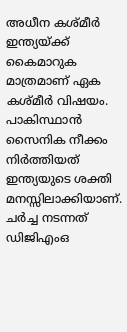അധീന കശ്മീർ ഇന്ത്യയ്ക്ക് കൈമാറുക മാത്രമാണ് ഏക കശ്‌മീർ വിഷയം. പാകിസ്ഥാൻ സൈനിക നീക്കം നിർത്തിയത് ഇന്ത്യയുടെ ശക്തി മനസ്സിലാക്കിയാണ്. ചർച്ച നടന്നത് ഡിജിഎംഒ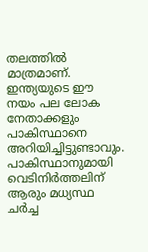തലത്തിൽ മാത്രമാണ്. ഇന്ത്യയുടെ ഈ നയം പല ലോക നേതാക്കളും പാകിസ്ഥാനെ അറിയിച്ചിട്ടുണ്ടാവും. പാകിസ്ഥാനുമായി വെടിനിർത്തലിന് ആരും മധ്യസ്ഥ ചർച്ച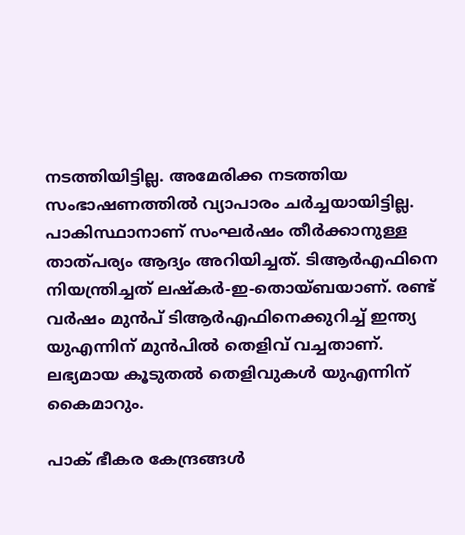നടത്തിയിട്ടില്ല. അമേരിക്ക നടത്തിയ സംഭാഷണത്തിൽ വ്യാപാരം ചർച്ചയായിട്ടില്ല. പാകിസ്ഥാനാണ് സംഘർഷം തീർക്കാനുള്ള താത്പര്യം ആദ്യം അറിയിച്ചത്. ടിആർഎഫിനെ നിയന്ത്രിച്ചത് ലഷ്‌കർ-ഇ-തൊയ്ബയാണ്. രണ്ട് വർഷം മുൻപ് ടിആർഎഫിനെക്കുറിച്ച് ഇന്ത്യ യുഎന്നിന് മുൻപിൽ തെളിവ് വച്ചതാണ്. ലഭ്യമായ കൂടുതൽ തെളിവുകൾ യുഎന്നിന് കൈമാറും.

പാക് ഭീകര കേന്ദ്രങ്ങൾ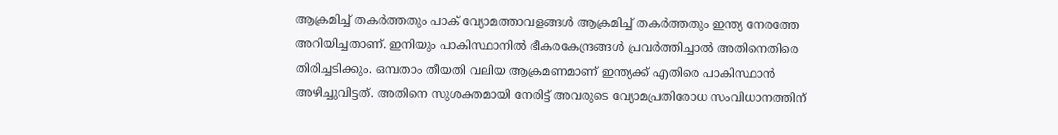ആക്രമിച്ച് തകർത്തതും പാക് വ്യോമത്താവളങ്ങൾ ആക്രമിച്ച് തകർത്തതും ഇന്ത്യ നേരത്തേ അറിയിച്ചതാണ്. ഇനിയും പാകിസ്ഥാനിൽ ഭീകരകേന്ദ്രങ്ങൾ പ്രവർത്തിച്ചാൽ അതിനെതിരെ തിരിച്ചടിക്കും. ഒമ്പതാം തീയതി വലിയ ആക്രമണമാണ് ഇന്ത്യക്ക് എതിരെ പാകിസ്ഥാൻ അഴിച്ചുവിട്ടത്. അതിനെ സുശക്തമായി നേരിട്ട് അവരുടെ വ്യോമപ്രതിരോധ സംവിധാനത്തിന്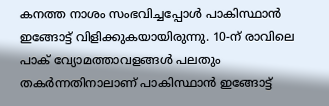കനത്ത നാശം സംഭവിച്ചപ്പോൾ പാകിസ്ഥാൻ ഇങ്ങോട്ട് വിളിക്കുകയായിരുന്നു. 10-ന് രാവിലെ പാക് വ്യോമത്താവളങ്ങൾ പലതും തകർന്നതിനാലാണ് പാകിസ്ഥാൻ ഇങ്ങോട്ട്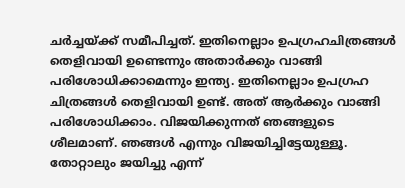ചർച്ചയ്ക്ക് സമീപിച്ചത്. ഇതിനെല്ലാം ഉപഗ്രഹചിത്രങ്ങൾ തെളിവായി ഉണ്ടെന്നും അതാർക്കും വാങ്ങി പരിശോധിക്കാമെന്നും ഇന്ത്യ. ഇതിനെല്ലാം ഉപഗ്രഹ ചിത്രങ്ങൾ തെളിവായി ഉണ്ട്. അത് ആർക്കും വാങ്ങി പരിശോധിക്കാം. വിജയിക്കുന്നത് ഞങ്ങളുടെ ശീലമാണ്. ഞങ്ങൾ എന്നും വിജയിച്ചിട്ടേയുള്ളൂ. തോറ്റാലും ജയിച്ചു എന്ന്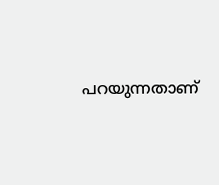പറയുന്നതാണ്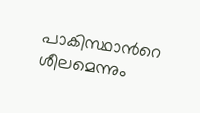പാകിസ്ഥാന്‍റെ ശീലമെന്നും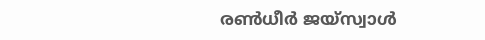രൺധീർ ജയ്സ്വാൾ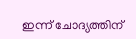ഇന്ന് ചോദ്യത്തിന്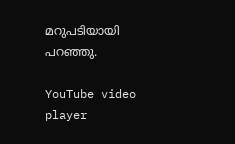മറുപടിയായി പറഞ്ഞു.

YouTube video player